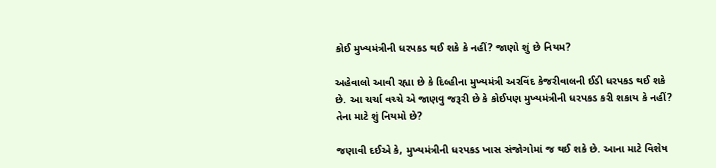કોઈ મુખ્યમંત્રીની ધરપકડ થઈ શકે કે નહીં? જાણો શું છે નિયમ?

અહેવાલો આવી રહ્યા છે કે દિલ્હીના મુખ્યમંત્રી અરવિંદ કેજરીવાલની ઈડી ધરપકડ થઈ શકે છે. આ ચર્ચા વચ્ચે એ જાણવુ જરૂરી છે કે કોઈપણ મુખ્યમંત્રીની ધરપકડ કરી શકાય કે નહીં? તેના માટે શું નિયમો છે?

જણાવી દઈએ કે, મુખ્યમંત્રીની ધરપકડ ખાસ સંજોગોમાં જ થઈ શકે છે. આના માટે વિશેષ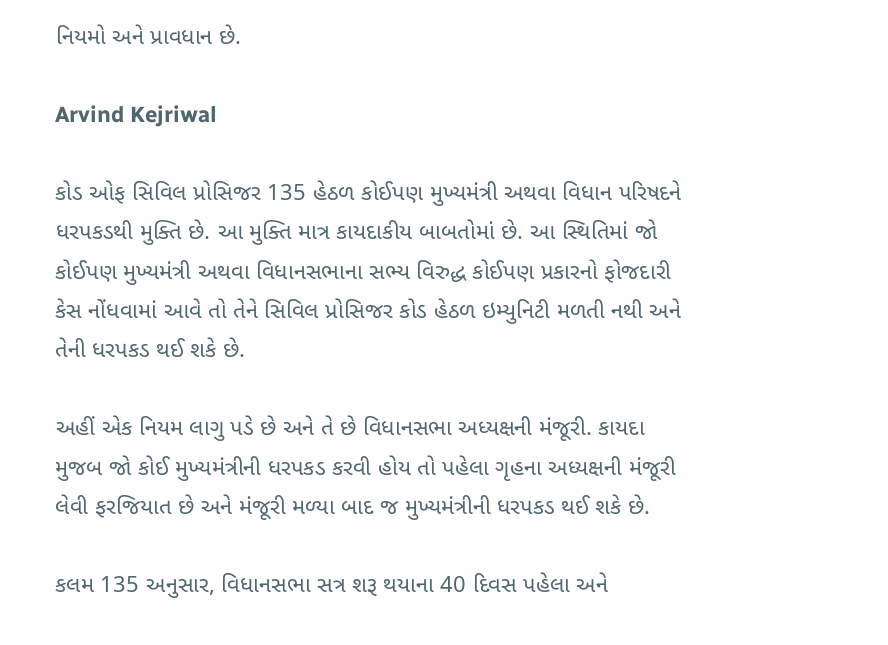નિયમો અને પ્રાવધાન છે.

Arvind Kejriwal

કોડ ઓફ સિવિલ પ્રોસિજર 135 હેઠળ કોઈપણ મુખ્યમંત્રી અથવા વિધાન પરિષદને ધરપકડથી મુક્તિ છે. આ મુક્તિ માત્ર કાયદાકીય બાબતોમાં છે. આ સ્થિતિમાં જો કોઈપણ મુખ્યમંત્રી અથવા વિધાનસભાના સભ્ય વિરુદ્ધ કોઈપણ પ્રકારનો ફોજદારી કેસ નોંધવામાં આવે તો તેને સિવિલ પ્રોસિજર કોડ હેઠળ ઇમ્યુનિટી મળતી નથી અને તેની ધરપકડ થઈ શકે છે.

અહીં એક નિયમ લાગુ પડે છે અને તે છે વિધાનસભા અધ્યક્ષની મંજૂરી. કાયદા મુજબ જો કોઈ મુખ્યમંત્રીની ધરપકડ કરવી હોય તો પહેલા ગૃહના અધ્યક્ષની મંજૂરી લેવી ફરજિયાત છે અને મંજૂરી મળ્યા બાદ જ મુખ્યમંત્રીની ધરપકડ થઈ શકે છે.

કલમ 135 અનુસાર, વિધાનસભા સત્ર શરૂ થયાના 40 દિવસ પહેલા અને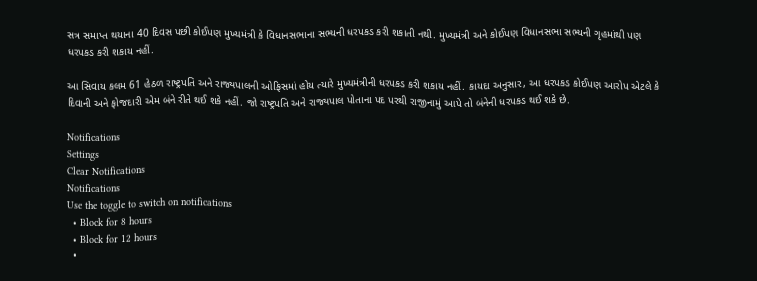સત્ર સમાપ્ત થયાના 40 દિવસ પછી કોઈપણ મુખ્યમંત્રી કે વિધાનસભાના સભ્યની ધરપકડ કરી શકાતી નથી. મુખ્યમંત્રી અને કોઈપણ વિધાનસભા સભ્યની ગૃહમાંથી પણ ધરપકડ કરી શકાય નહીં.

આ સિવાય કલમ 61 હેઠળ રાષ્ટ્રપતિ અને રાજ્યપાલની ઓફિસમાં હોય ત્યારે મુખ્યમંત્રીની ધરપકડ કરી શકાય નહીં. કાયદા અનુસાર, આ ધરપકડ કોઈપણ આરોપ એટલે કે દિવાની અને ફોજદારી એમ બંને રીતે થઈ શકે નહીં. જો રાષ્ટ્રપતિ અને રાજ્યપાલ પોતાના પદ પરથી રાજીનામું આપે તો બંનેની ધરપકડ થઈ શકે છે.

Notifications
Settings
Clear Notifications
Notifications
Use the toggle to switch on notifications
  • Block for 8 hours
  • Block for 12 hours
  •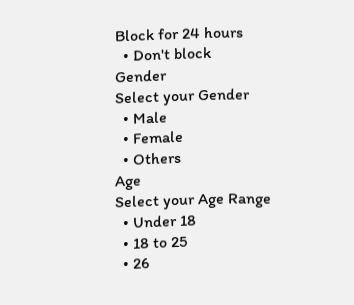Block for 24 hours
  • Don't block
Gender
Select your Gender
  • Male
  • Female
  • Others
Age
Select your Age Range
  • Under 18
  • 18 to 25
  • 26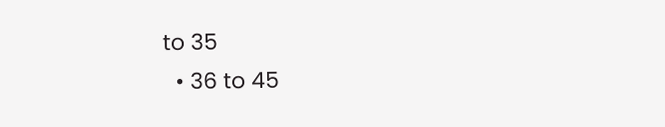to 35
  • 36 to 45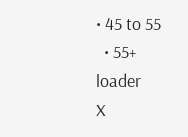• 45 to 55
  • 55+
loader
X